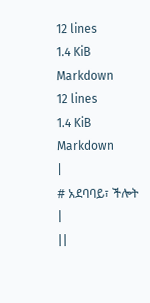12 lines
1.4 KiB
Markdown
12 lines
1.4 KiB
Markdown
|
# አደባባይ፣ ችሎት
|
||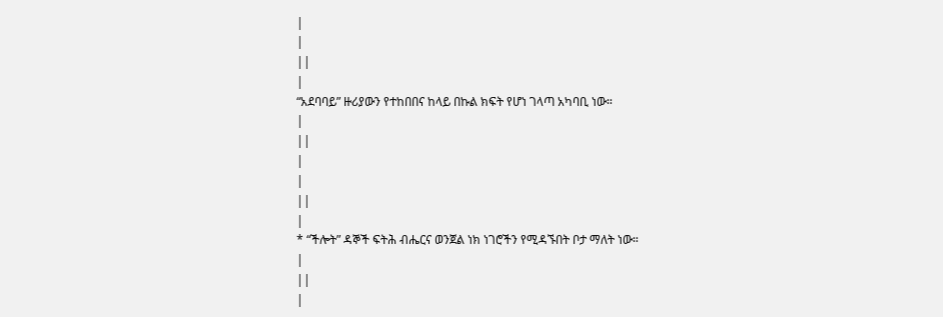|
|
||
|
“አደባባይ” ዙሪያውን የተከበበና ከላይ በኩል ክፍት የሆነ ገላጣ አካባቢ ነው።
|
||
|
|
||
|
* “ችሎት” ዳኞች ፍትሕ ብሔርና ወንጀል ነክ ነገሮችን የሚዳኙበት ቦታ ማለት ነው።
|
||
|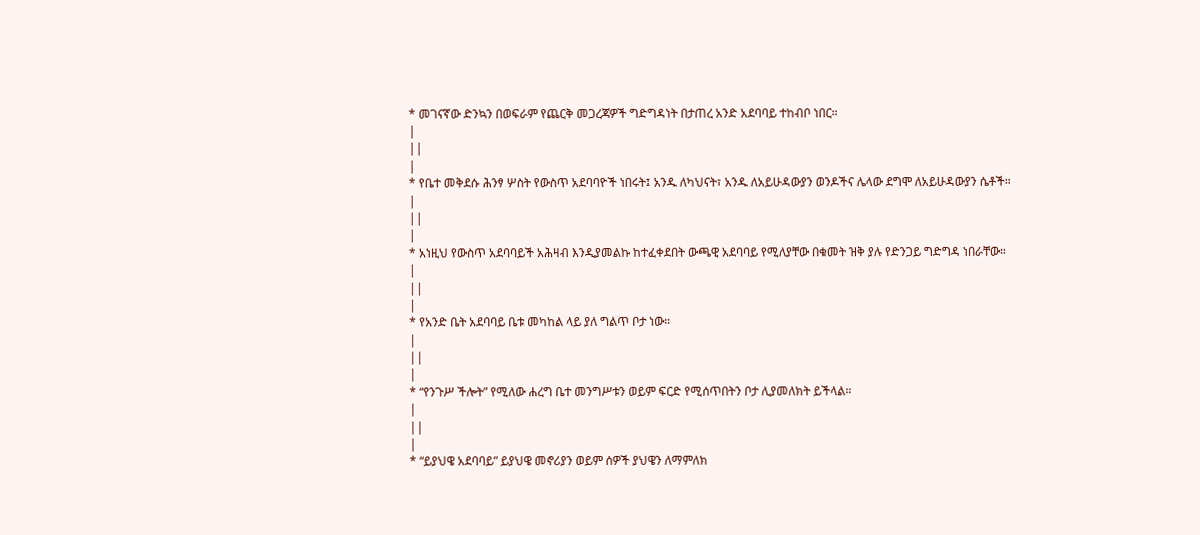* መገናኛው ድንኳን በወፍራም የጨርቅ መጋረጃዎች ግድግዳነት በታጠረ አንድ አደባባይ ተከብቦ ነበር።
|
||
|
* የቤተ መቅደሱ ሕንፃ ሦስት የውስጥ አደባባዮች ነበሩት፤ አንዱ ለካህናት፣ አንዱ ለአይሁዳውያን ወንዶችና ሌላው ደግሞ ለአይሁዳውያን ሴቶች።
|
||
|
* አነዚህ የውስጥ አደባባይች አሕዛብ እንዲያመልኩ ከተፈቀደበት ውጫዊ አደባባይ የሚለያቸው በቁመት ዝቅ ያሉ የድንጋይ ግድግዳ ነበራቸው።
|
||
|
* የአንድ ቤት አደባባይ ቤቱ መካከል ላይ ያለ ግልጥ ቦታ ነው።
|
||
|
* “የንጉሥ ችሎት” የሚለው ሐረግ ቤተ መንግሥቱን ወይም ፍርድ የሚሰጥበትን ቦታ ሊያመለክት ይችላል።
|
||
|
* “ይያህዌ አደባባይ” ይያህዌ መኖሪያን ወይም ሰዎች ያህዌን ለማምለክ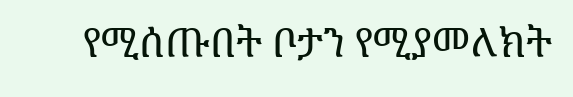የሚሰጡበት ቦታን የሚያመለክት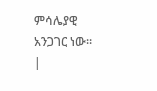ምሳሌያዊ አንጋገር ነው።
|